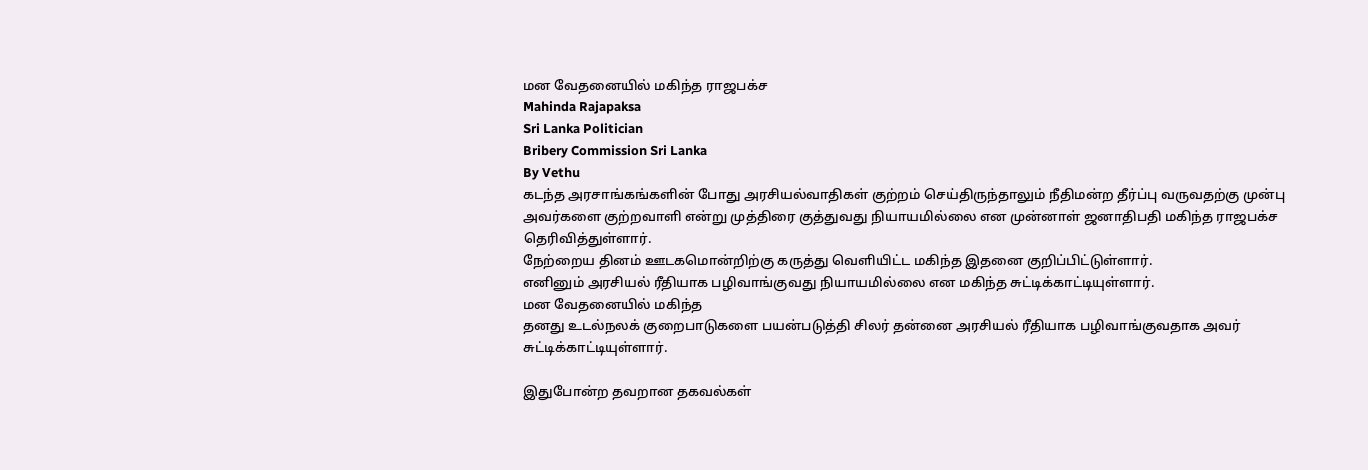மன வேதனையில் மகிந்த ராஜபக்ச
Mahinda Rajapaksa
Sri Lanka Politician
Bribery Commission Sri Lanka
By Vethu
கடந்த அரசாங்கங்களின் போது அரசியல்வாதிகள் குற்றம் செய்திருந்தாலும் நீதிமன்ற தீர்ப்பு வருவதற்கு முன்பு அவர்களை குற்றவாளி என்று முத்திரை குத்துவது நியாயமில்லை என முன்னாள் ஜனாதிபதி மகிந்த ராஜபக்ச தெரிவித்துள்ளார்.
நேற்றைய தினம் ஊடகமொன்றிற்கு கருத்து வெளியிட்ட மகிந்த இதனை குறிப்பிட்டுள்ளார்.
எனினும் அரசியல் ரீதியாக பழிவாங்குவது நியாயமில்லை என மகிந்த சுட்டிக்காட்டியுள்ளார்.
மன வேதனையில் மகிந்த
தனது உடல்நலக் குறைபாடுகளை பயன்படுத்தி சிலர் தன்னை அரசியல் ரீதியாக பழிவாங்குவதாக அவர் சுட்டிக்காட்டியுள்ளார்.

இதுபோன்ற தவறான தகவல்கள்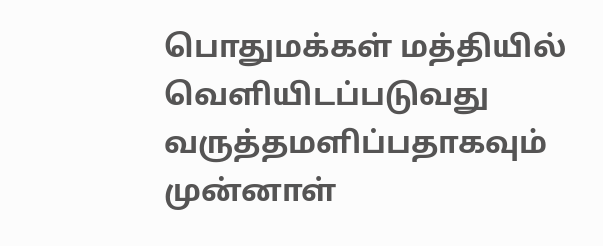பொதுமக்கள் மத்தியில் வெளியிடப்படுவது வருத்தமளிப்பதாகவும் முன்னாள்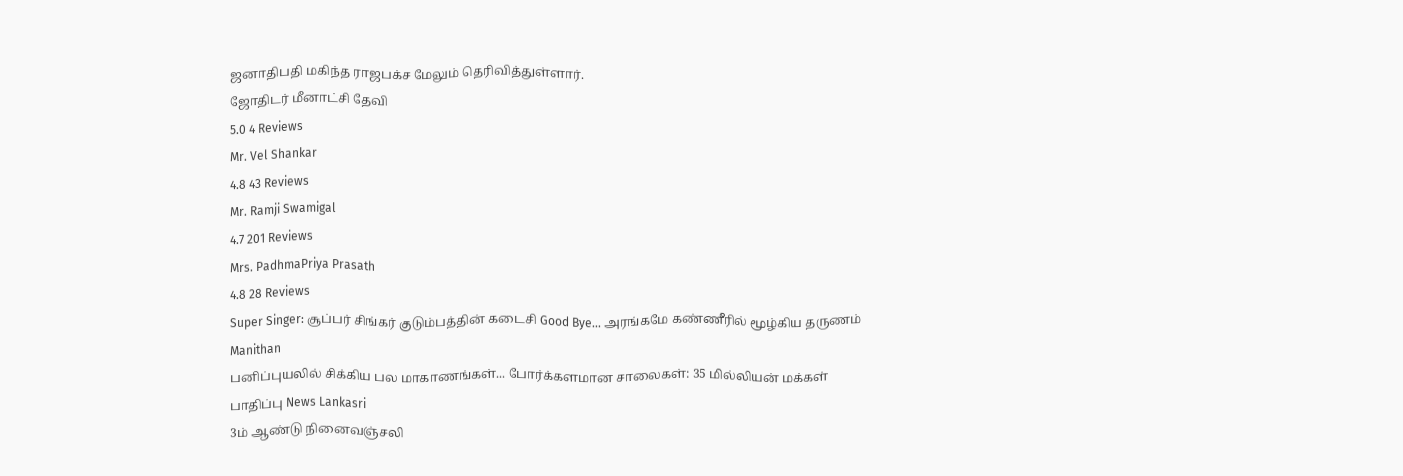ஜனாதிபதி மகிந்த ராஜபக்ச மேலும் தெரிவித்துள்ளார்.
ஜோதிடர் மீனாட்சி தேவி
5.0 4 Reviews
Mr. Vel Shankar
4.8 43 Reviews
Mr. Ramji Swamigal
4.7 201 Reviews
Mrs. PadhmaPriya Prasath
4.8 28 Reviews
Super Singer: சூப்பர் சிங்கர் குடும்பத்தின் கடைசி Good Bye... அரங்கமே கண்ணீரில் மூழ்கிய தருணம் Manithan
பனிப்புயலில் சிக்கிய பல மாகாணங்கள்... போர்க்களமான சாலைகள்: 35 மில்லியன் மக்கள் பாதிப்பு News Lankasri
3ம் ஆண்டு நினைவஞ்சலி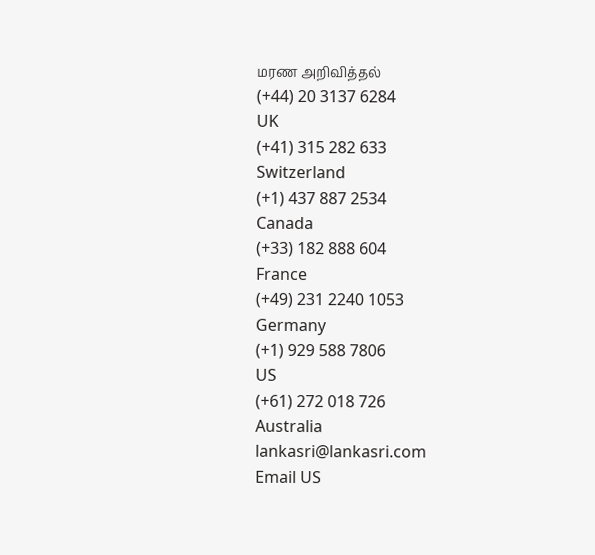மரண அறிவித்தல்
(+44) 20 3137 6284
UK
(+41) 315 282 633
Switzerland
(+1) 437 887 2534
Canada
(+33) 182 888 604
France
(+49) 231 2240 1053
Germany
(+1) 929 588 7806
US
(+61) 272 018 726
Australia
lankasri@lankasri.com
Email US